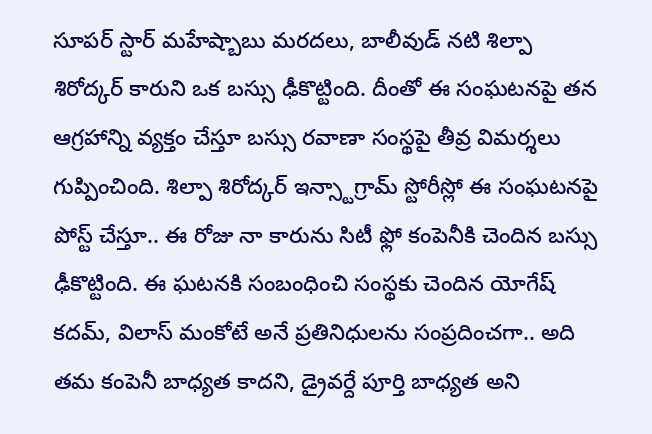సూపర్ స్టార్ మహేష్బాబు మరదలు, బాలీవుడ్ నటి శిల్పా శిరోద్కర్ కారుని ఒక బస్సు ఢీకొట్టింది. దీంతో ఈ సంఘటనపై తన ఆగ్రహాన్ని వ్యక్తం చేస్తూ బస్సు రవాణా సంస్థపై తీవ్ర విమర్శలు గుప్పించింది. శిల్పా శిరోద్కర్ ఇన్స్టాగ్రామ్ స్టోరీస్లో ఈ సంఘటనపై పోస్ట్ చేస్తూ.. ఈ రోజు నా కారును సిటీ ఫ్లో కంపెనీకి చెందిన బస్సు ఢీకొట్టింది. ఈ ఘటనకి సంబంధించి సంస్థకు చెందిన యోగేష్ కదమ్, విలాస్ మంకోటే అనే ప్రతినిధులను సంప్రదించగా.. అది తమ కంపెనీ బాధ్యత కాదని, డ్రైవర్దే పూర్తి బాధ్యత అని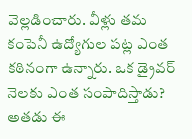వెల్లడించారు. వీళ్లు తమ కంపెనీ ఉద్యోగుల పట్ల ఎంత కఠినంగా ఉన్నారు. ఒక డ్రైవర్ నెలకు ఎంత సంపాదిస్తాడు? అతడు ఈ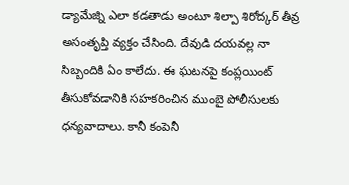డ్యామేజ్ని ఎలా కడతాడు అంటూ శిల్పా శిరోద్కర్ తీవ్ర అసంతృప్తి వ్యక్తం చేసింది. దేవుడి దయవల్ల నా సిబ్బందికి ఏం కాలేదు. ఈ ఘటనపై కంప్లయింట్ తీసుకోవడానికి సహకరించిన ముంబై పోలీసులకు ధన్యవాదాలు. కానీ కంపెనీ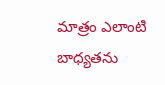మాత్రం ఎలాంటి బాధ్యతను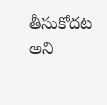తీసుకోదట అని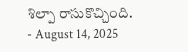శిల్పా రాసుకొచ్చింది.
- August 14, 2025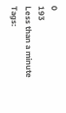0
193
Less than a minute
Tags: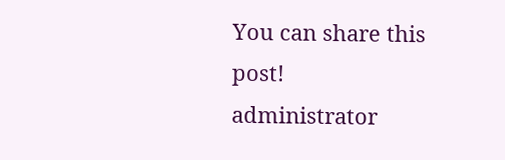You can share this post!
administrator